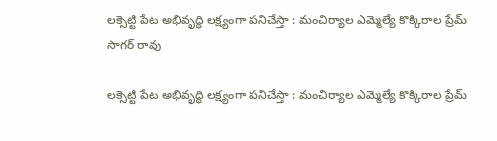లక్సెట్టి పేట అభివృద్ధి లక్ష్యంగా పనిచేస్తా : మంచిర్యాల ఎమ్మెల్యే కొక్కిరాల ప్రేమ్ సాగర్ రావు

లక్సెట్టి పేట అభివృద్ధి లక్ష్యంగా పనిచేస్తా : మంచిర్యాల ఎమ్మెల్యే కొక్కిరాల ప్రేమ్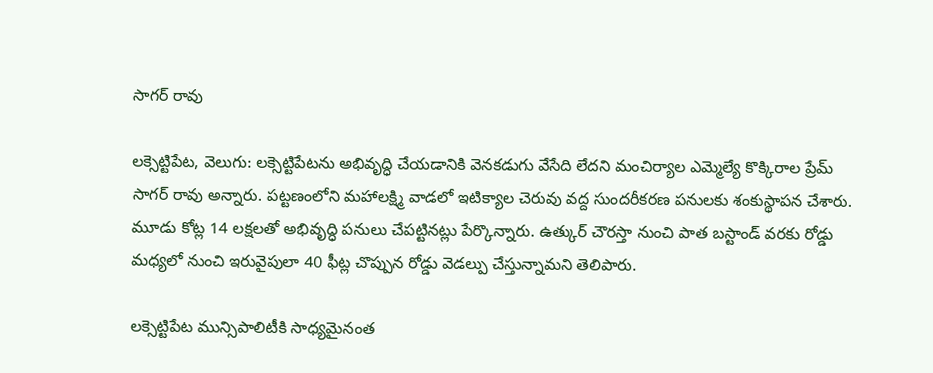సాగర్ రావు

లక్సెట్టిపేట, వెలుగు: లక్సెట్టిపేటను అభివృద్ధి చేయడానికి వెనకడుగు వేసేది లేదని మంచిర్యాల ఎమ్మెల్యే కొక్కిరాల ప్రేమ్ సాగర్ రావు అన్నారు. పట్టణంలోని మహాలక్ష్మి వాడలో ఇటిక్యాల చెరువు వద్ద సుందరీకరణ పనులకు శంకుస్థాపన చేశారు. మూడు కోట్ల 14 లక్షలతో అభివృద్ధి పనులు చేపట్టినట్లు పేర్కొన్నారు. ఉత్కుర్ చౌరస్తా నుంచి పాత బస్టాండ్ వరకు రోడ్డు మధ్యలో నుంచి ఇరువైపులా 40 ఫీట్ల చొప్పున రోడ్డు వెడల్పు చేస్తున్నామని తెలిపారు.

లక్సెట్టిపేట మున్సిపాలిటీకి సాధ్యమైనంత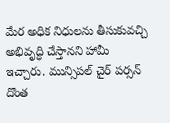మేర అధిక నిధులను తీసుకువచ్చి అభివృద్ధి చేస్తానని హామీ ఇచ్చారు. మున్సిపల్ చైర్ పర్సన్ దొంత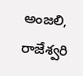అంజలి, రాజేశ్వరి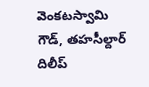వెంకటస్వామి గౌడ్, తహసీల్దార్ దిలీప్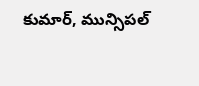కుమార్, మున్సిపల్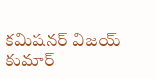కమిషనర్ విజయ్ కుమార్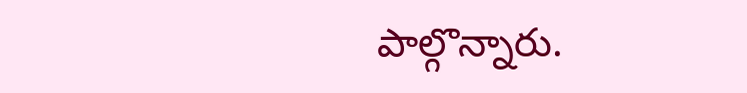పాల్గొన్నారు.